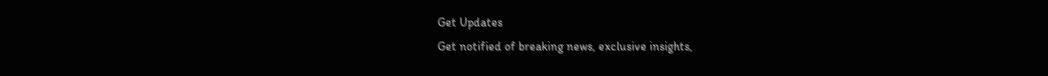Get Updates
Get notified of breaking news, exclusive insights,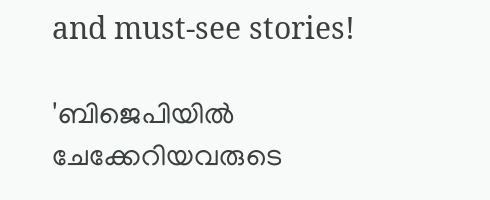and must-see stories!

'ബിജെപിയിൽ ചേക്കേറിയവരുടെ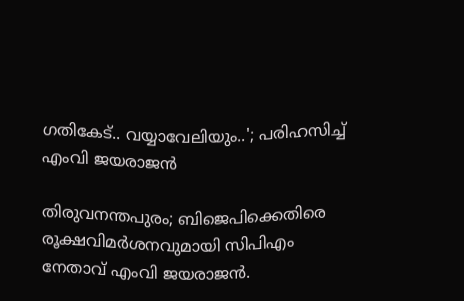ഗതികേട്.. വയ്യാവേലിയും..'; പരിഹസിച്ച് എംവി ജയരാജൻ

തിരുവനന്തപുരം; ബിജെപിക്കെതിരെ രൂക്ഷവിമർശനവുമായി സിപിഎം നേതാവ് എംവി ജയരാജൻ.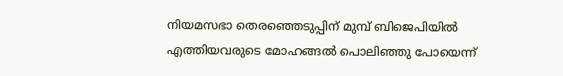നിയമസഭാ തെരഞ്ഞെടുപ്പിന് മുമ്പ് ബിജെപിയിൽ എത്തിയവരുടെ മോഹങ്ങൽ പൊലിഞ്ഞു പോയെന്ന്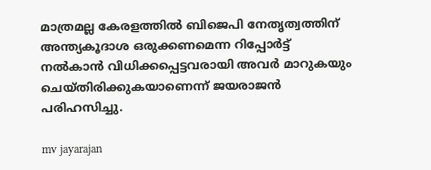മാത്രമല്ല കേരളത്തിൽ ബിജെപി നേതൃത്വത്തിന് അന്ത്യകൂദാശ ഒരുക്കണമെന്ന റിപ്പോർട്ട് നൽകാൻ വിധിക്കപ്പെട്ടവരായി അവർ മാറുകയും ചെയ്തിരിക്കുകയാണെന്ന് ജയരാജൻ പരിഹസിച്ചു.

mv jayarajan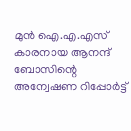മുൻ ഐ.എ.എസ് കാരനായ ആനന്ദ് ബോസിന്റെ അന്വേഷണ റിപ്പോർട്ട്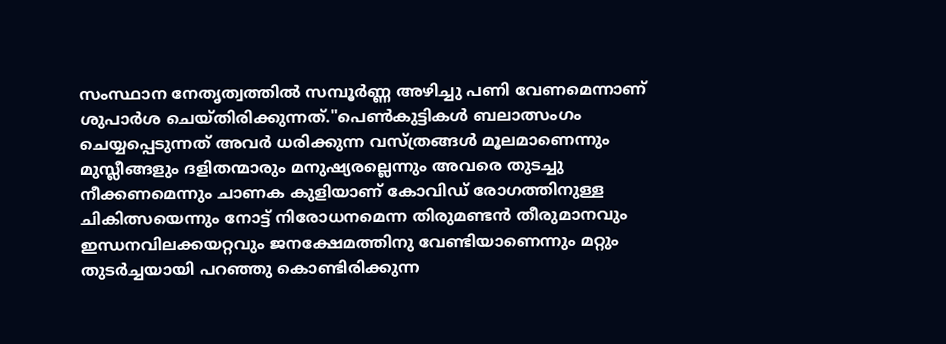സംസ്ഥാന നേതൃത്വത്തിൽ സമ്പൂർണ്ണ അഴിച്ചു പണി വേണമെന്നാണ് ശുപാർശ ചെയ്തിരിക്കുന്നത്."പെൺകുട്ടികൾ ബലാത്സംഗം ചെയ്യപ്പെടുന്നത് അവർ ധരിക്കുന്ന വസ്ത്രങ്ങൾ മൂലമാണെന്നും മുസ്ലീങ്ങളും ദളിതന്മാരും മനുഷ്യരല്ലെന്നും അവരെ തുടച്ചു നീക്കണമെന്നും ചാണക കുളിയാണ് കോവിഡ് രോഗത്തിനുള്ള ചികിത്സയെന്നും നോട്ട് നിരോധനമെന്ന തിരുമണ്ടൻ തീരുമാനവും ഇന്ധനവിലക്കയറ്റവും ജനക്ഷേമത്തിനു വേണ്ടിയാണെന്നും മറ്റും തുടർച്ചയായി പറഞ്ഞു കൊണ്ടിരിക്കുന്ന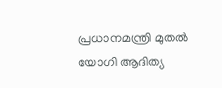പ്രധാനമന്ത്രി മുതൽ യോഗി ആദിത്യ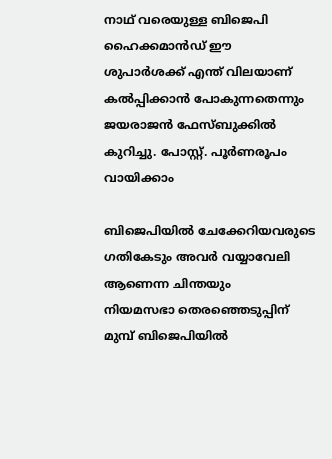നാഥ് വരെയുള്ള ബിജെപി ഹൈക്കമാൻഡ് ഈ ശുപാർശക്ക് എന്ത് വിലയാണ് കൽപ്പിക്കാൻ പോകുന്നതെന്നും ജയരാജൻ ഫേസ്ബുക്കിൽ കുറിച്ചു. പോസ്റ്റ്. പൂർണരൂപം വായിക്കാം

ബിജെപിയിൽ ചേക്കേറിയവരുടെ ഗതികേടും അവർ വയ്യാവേലി ആണെന്ന ചിന്തയും
നിയമസഭാ തെരഞ്ഞെടുപ്പിന് മുമ്പ് ബിജെപിയിൽ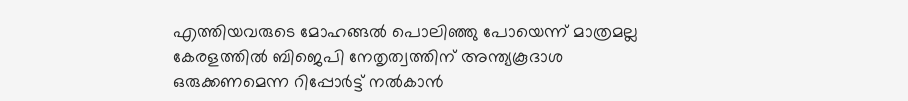എത്തിയവരുടെ മോഹങ്ങൽ പൊലിഞ്ഞു പോയെന്ന് മാത്രമല്ല കേരളത്തിൽ ബിജെപി നേതൃത്വത്തിന് അന്ത്യകൂദാശ ഒരുക്കണമെന്ന റിപ്പോർട്ട് നൽകാൻ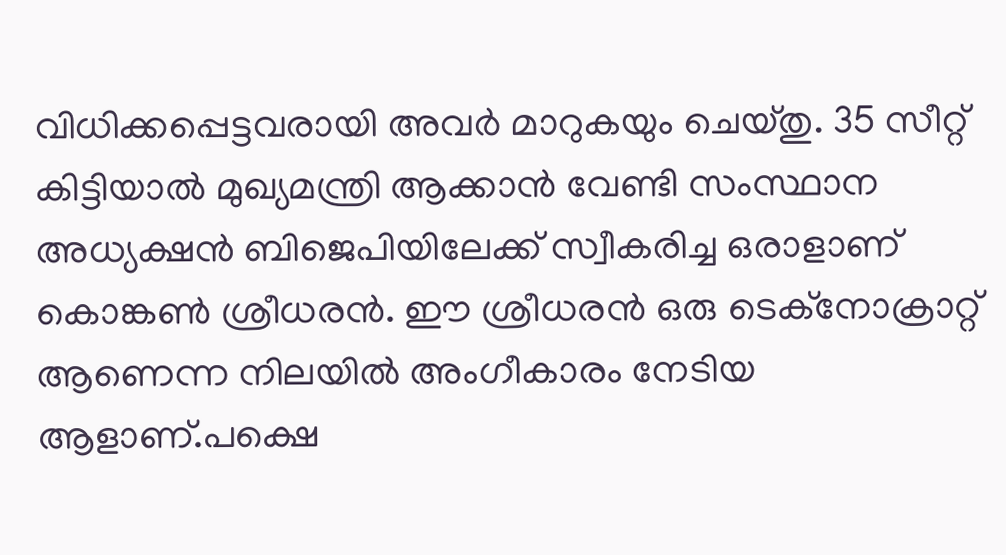വിധിക്കപ്പെട്ടവരായി അവർ മാറുകയും ചെയ്തു. 35 സീറ്റ് കിട്ടിയാൽ മുഖ്യമന്ത്രി ആക്കാൻ വേണ്ടി സംസ്ഥാന അധ്യക്ഷൻ ബിജെപിയിലേക്ക് സ്വീകരിച്ച ഒരാളാണ് കൊങ്കൺ ശ്രീധരൻ. ഈ ശ്രീധരൻ ഒരു ടെക്നോക്രാറ്റ് ആണെന്ന നിലയിൽ അംഗീകാരം നേടിയ ആളാണ്.പക്ഷെ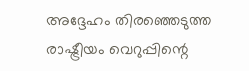അദ്ദേഹം തിരഞ്ഞെടുത്ത രാഷ്ട്രീയം വെറുപ്പിന്റെ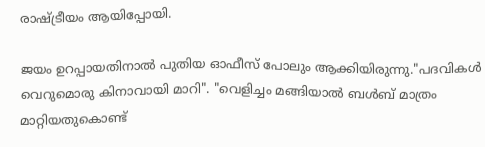രാഷ്ട്രീയം ആയിപ്പോയി.

ജയം ഉറപ്പായതിനാൽ പുതിയ ഓഫീസ് പോലും ആക്കിയിരുന്നു."പദവികൾ വെറുമൊരു കിനാവായി മാറി". "വെളിച്ചം മങ്ങിയാൽ ബൾബ് മാത്രം മാറ്റിയതുകൊണ്ട്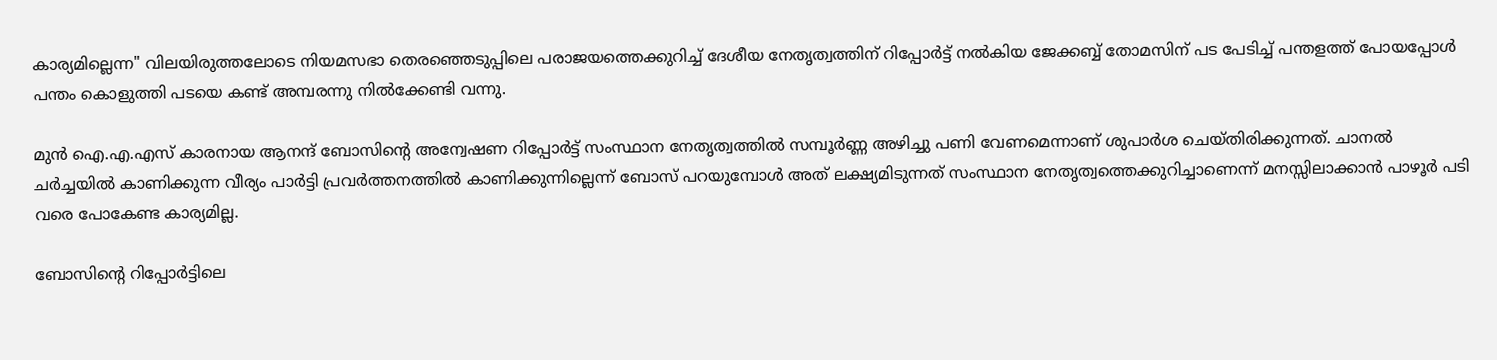കാര്യമില്ലെന്ന" വിലയിരുത്തലോടെ നിയമസഭാ തെരഞ്ഞെടുപ്പിലെ പരാജയത്തെക്കുറിച്ച് ദേശീയ നേതൃത്വത്തിന് റിപ്പോർട്ട് നൽകിയ ജേക്കബ്ബ് തോമസിന് പട പേടിച്ച് പന്തളത്ത് പോയപ്പോൾ പന്തം കൊളുത്തി പടയെ കണ്ട് അമ്പരന്നു നിൽക്കേണ്ടി വന്നു.

മുൻ ഐ.എ.എസ് കാരനായ ആനന്ദ് ബോസിന്റെ അന്വേഷണ റിപ്പോർട്ട് സംസ്ഥാന നേതൃത്വത്തിൽ സമ്പൂർണ്ണ അഴിച്ചു പണി വേണമെന്നാണ് ശുപാർശ ചെയ്തിരിക്കുന്നത്. ചാനൽ ചർച്ചയിൽ കാണിക്കുന്ന വീര്യം പാർട്ടി പ്രവർത്തനത്തിൽ കാണിക്കുന്നില്ലെന്ന് ബോസ് പറയുമ്പോൾ അത് ലക്ഷ്യമിടുന്നത് സംസ്ഥാന നേതൃത്വത്തെക്കുറിച്ചാണെന്ന് മനസ്സിലാക്കാൻ പാഴൂർ പടി വരെ പോകേണ്ട കാര്യമില്ല.

ബോസിന്റെ റിപ്പോർട്ടിലെ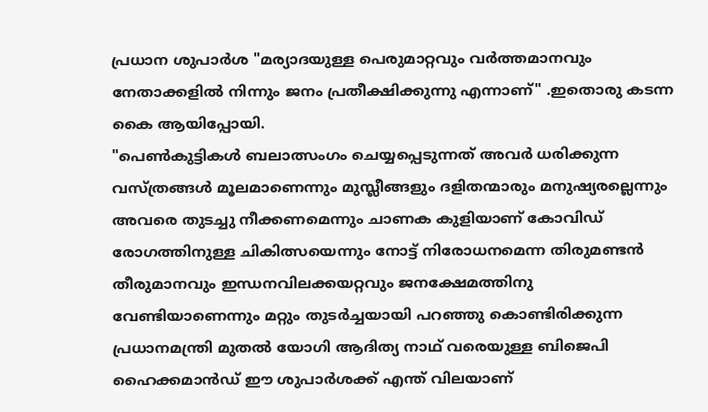പ്രധാന ശുപാർശ "മര്യാദയുള്ള പെരുമാറ്റവും വർത്തമാനവും നേതാക്കളിൽ നിന്നും ജനം പ്രതീക്ഷിക്കുന്നു എന്നാണ്" .ഇതൊരു കടന്ന കൈ ആയിപ്പോയി.
"പെൺകുട്ടികൾ ബലാത്സംഗം ചെയ്യപ്പെടുന്നത് അവർ ധരിക്കുന്ന വസ്ത്രങ്ങൾ മൂലമാണെന്നും മുസ്ലീങ്ങളും ദളിതന്മാരും മനുഷ്യരല്ലെന്നും അവരെ തുടച്ചു നീക്കണമെന്നും ചാണക കുളിയാണ് കോവിഡ് രോഗത്തിനുള്ള ചികിത്സയെന്നും നോട്ട് നിരോധനമെന്ന തിരുമണ്ടൻ തീരുമാനവും ഇന്ധനവിലക്കയറ്റവും ജനക്ഷേമത്തിനു വേണ്ടിയാണെന്നും മറ്റും തുടർച്ചയായി പറഞ്ഞു കൊണ്ടിരിക്കുന്ന പ്രധാനമന്ത്രി മുതൽ യോഗി ആദിത്യ നാഥ് വരെയുള്ള ബിജെപി ഹൈക്കമാൻഡ് ഈ ശുപാർശക്ക് എന്ത് വിലയാണ്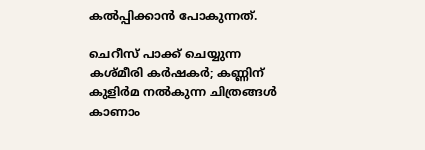കൽപ്പിക്കാൻ പോകുന്നത്.

ചെറീസ് പാക്ക് ചെയ്യുന്ന കശ്മീരി കര്‍ഷകര്‍; കണ്ണിന് കുളിര്‍മ നല്‍കുന്ന ചിത്രങ്ങള്‍ കാണാം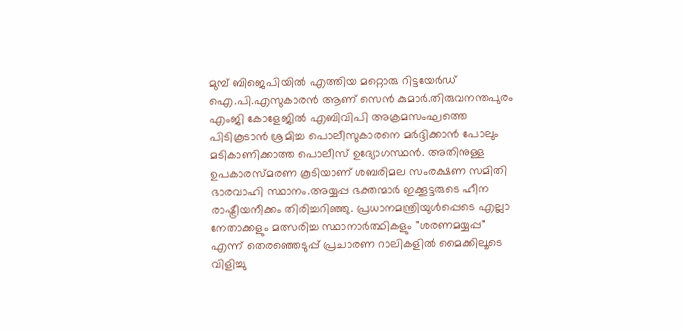മുമ്പ് ബിജെപിയിൽ എത്തിയ മറ്റൊരു റിട്ടയേർഡ് ഐ.പി.എസുകാരൻ ആണ് സെൻ കുമാർ.തിരുവനന്തപുരം എംജി കോളേജിൽ എബിവിപി അക്രമസംഘത്തെ പിടികൂടാൻ ശ്രമിച്ച പൊലീസുകാരനെ മർദ്ദിക്കാൻ പോലും മടികാണിക്കാത്ത പൊലീസ് ഉദ്യോഗസ്ഥൻ. അതിനുള്ള ഉപകാരസ്മരണ കൂടിയാണ് ശബരിമല സംരക്ഷണ സമിതി ഭാരവാഹി സ്ഥാനം.അയ്യപ്പ ഭക്തന്മാർ ഇക്കൂട്ടരുടെ ഹീന രാഷ്ട്രീയനീക്കം തിരിച്ചറിഞ്ഞു. പ്രധാനമന്ത്രിയുൾപ്പെടെ എല്ലാ നേതാക്കളും മത്സരിച്ച സ്ഥാനാർത്ഥികളും "ശരണമയ്യപ്പ" എന്ന് തെരഞ്ഞെടുപ്പ് പ്രചാരണ റാലികളിൽ മൈക്കിലൂടെ വിളിച്ചു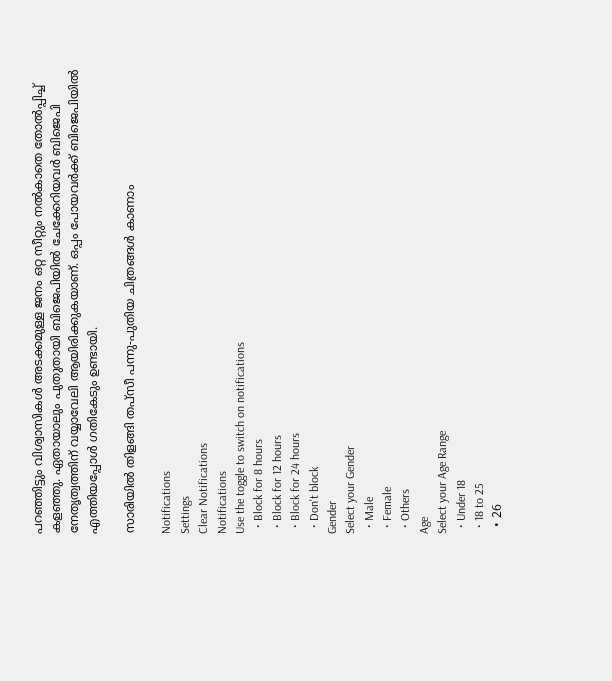പറഞ്ഞിട്ടും വിശ്വാസികൾ അടക്കമുള്ള ജനം ഒറ്റ സീറ്റും നൽകാതെ തോൽപ്പിച്ച് കളഞ്ഞു. ഏതായാലും പുതുതായി ബിജെപിയിൽ ചേക്കേറിയവർ ബിജെപി നേതൃത്വത്തിന് വയ്യാവേലി ആയിരിക്കുകയാണ്. ഒപ്പം പോയവർക്ക് ബിജെപിയിൽ എത്തിയപ്പോൾ ഗതികേടും ഉണ്ടായി.

സാരിയില്‍ തിളങ്ങി തപ്സീ പന്നു-പുതിയ ചിത്രങ്ങള്‍ കാണാം

Notifications
Settings
Clear Notifications
Notifications
Use the toggle to switch on notifications
  • Block for 8 hours
  • Block for 12 hours
  • Block for 24 hours
  • Don't block
Gender
Select your Gender
  • Male
  • Female
  • Others
Age
Select your Age Range
  • Under 18
  • 18 to 25
  • 26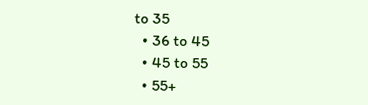to 35
  • 36 to 45
  • 45 to 55
  • 55+